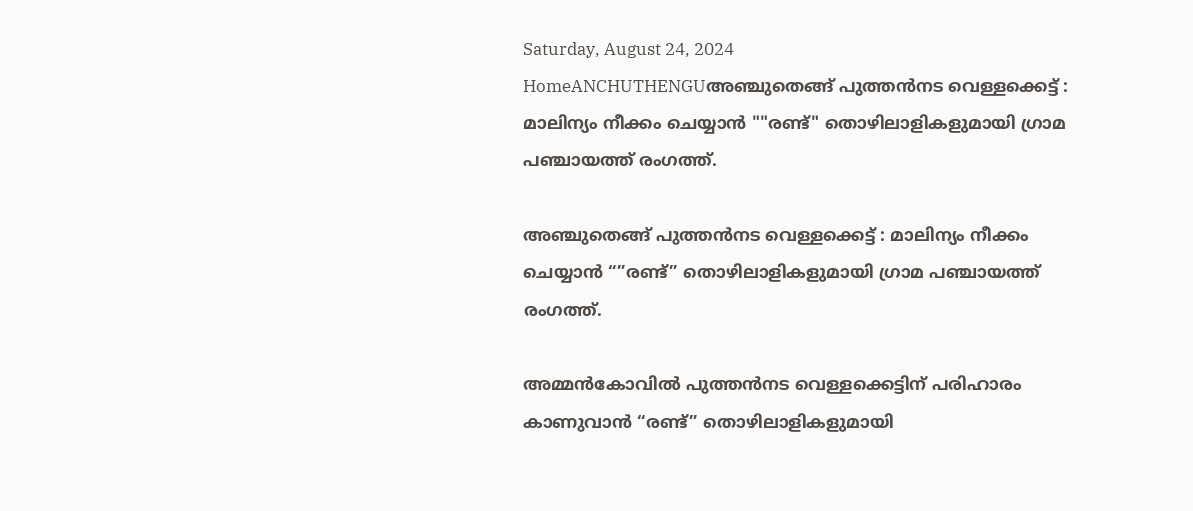Saturday, August 24, 2024
HomeANCHUTHENGUഅഞ്ചുതെങ്ങ് പുത്തൻനട വെള്ളക്കെട്ട് : മാലിന്യം നീക്കം ചെയ്യാൻ ""രണ്ട്" തൊഴിലാളികളുമായി ഗ്രാമ പഞ്ചായത്ത് രംഗത്ത്.

അഞ്ചുതെങ്ങ് പുത്തൻനട വെള്ളക്കെട്ട് : മാലിന്യം നീക്കം ചെയ്യാൻ “”രണ്ട്” തൊഴിലാളികളുമായി ഗ്രാമ പഞ്ചായത്ത് രംഗത്ത്.

അമ്മൻകോവിൽ പുത്തൻനട വെള്ളക്കെട്ടിന് പരിഹാരം കാണുവാൻ “രണ്ട്” തൊഴിലാളികളുമായി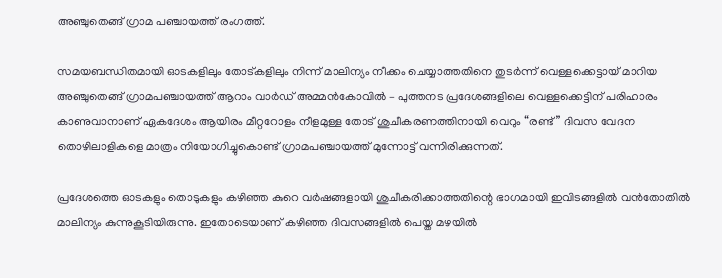അഞ്ചുതെങ്ങ് ഗ്രാമ പഞ്ചായത്ത് രംഗത്ത്.

സമയബന്ധിതമായി ഓടകളിലും തോട്കളിലും നിന്ന് മാലിന്യം നീക്കം ചെയ്യാത്തതിനെ തുടർന്ന് വെള്ളക്കെട്ടായ് മാറിയ അഞ്ചുതെങ്ങ് ഗ്രാമപഞ്ചായത്ത് ആറാം വാർഡ് അമ്മൻകോവിൽ – പുത്തനട പ്രദേശങ്ങളിലെ വെള്ളക്കെട്ടിന് പരിഹാരം കാണുവാനാണ് ഏകദേശം ആയിരം മീറ്ററോളം നീളമുള്ള തോട് ശുചീകരണത്തിനായി വെറും “രണ്ട്” ദിവസ വേദന തൊഴിലാളികളെ മാത്രം നിയോഗിച്ചുകൊണ്ട് ഗ്രാമപഞ്ചായത്ത് മുന്നോട്ട് വന്നിരിക്കുന്നത്.

പ്രദേശത്തെ ഓടകളും തൊടുകളും കഴിഞ്ഞ കുറെ വർഷങ്ങളായി ശുചീകരിക്കാത്തതിന്റെ ഭാഗമായി ഇവിടങ്ങളിൽ വൻതോതിൽ മാലിന്യം കുന്നുകൂടിയിരുന്നു. ഇതോടെയാണ് കഴിഞ്ഞ ദിവസങ്ങളിൽ പെയ്ത മഴയിൽ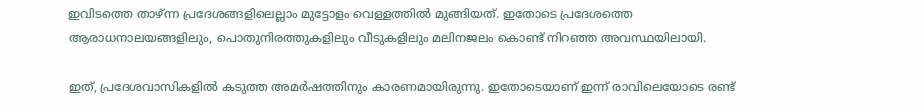ഇവിടത്തെ താഴ്ന്ന പ്രദേശങ്ങളിലെല്ലാം മുട്ടോളം വെള്ളത്തിൽ മുങ്ങിയത്. ഇതോടെ പ്രദേശത്തെ ആരാധനാലയങ്ങളിലും, പൊതുനിരത്തുകളിലും വീടുകളിലും മലിനജലം കൊണ്ട് നിറഞ്ഞ അവസ്ഥയിലായി.

ഇത്, പ്രദേശവാസികളിൽ കടുത്ത അമർഷത്തിനും കാരണമായിരുന്നു. ഇതോടെയാണ് ഇന്ന് രാവിലെയോടെ രണ്ട്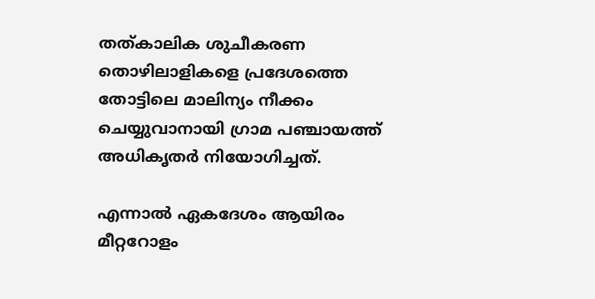തത്കാലിക ശുചീകരണ തൊഴിലാളികളെ പ്രദേശത്തെ തോട്ടിലെ മാലിന്യം നീക്കം ചെയ്യുവാനായി ഗ്രാമ പഞ്ചായത്ത് അധികൃതർ നിയോഗിച്ചത്.

എന്നാൽ ഏകദേശം ആയിരം മീറ്ററോളം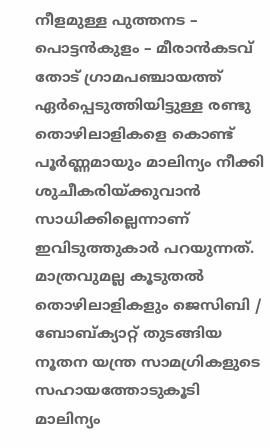നീളമുള്ള പുത്തനട – പൊട്ടൻകുളം – മീരാൻകടവ് തോട് ഗ്രാമപഞ്ചായത്ത് ഏർപ്പെടുത്തിയിട്ടുള്ള രണ്ടു തൊഴിലാളികളെ കൊണ്ട് പൂർണ്ണമായും മാലിന്യം നീക്കി ശുചീകരിയ്ക്കുവാൻ സാധിക്കില്ലെന്നാണ് ഇവിടുത്തുകാർ പറയുന്നത്. മാത്രവുമല്ല കൂടുതൽ തൊഴിലാളികളും ജെസിബി / ബോബ്ക്യാറ്റ് തുടങ്ങിയ നൂതന യന്ത്ര സാമഗ്രികളുടെ സഹായത്തോടുകൂടി മാലിന്യം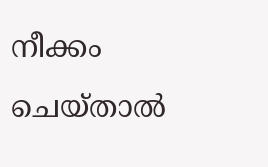നീക്കം ചെയ്‌താൽ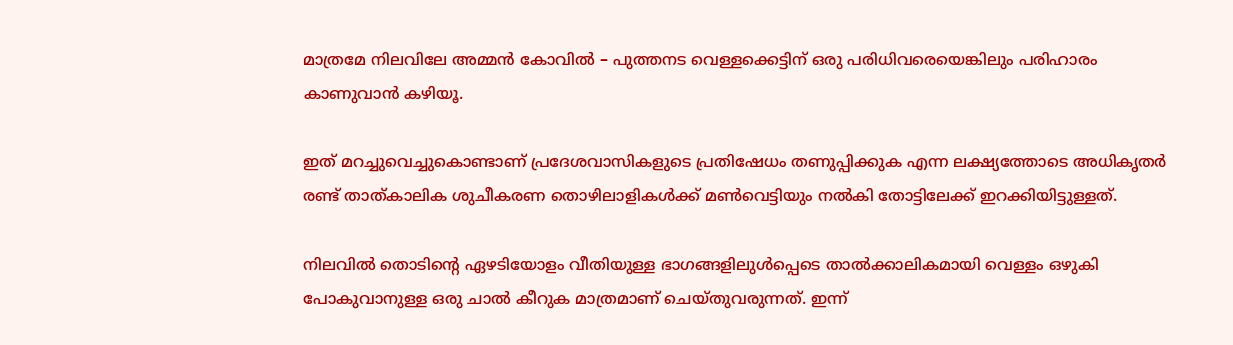മാത്രമേ നിലവിലേ അമ്മൻ കോവിൽ – പുത്തനട വെള്ളക്കെട്ടിന് ഒരു പരിധിവരെയെങ്കിലും പരിഹാരം കാണുവാൻ കഴിയൂ.

ഇത് മറച്ചുവെച്ചുകൊണ്ടാണ് പ്രദേശവാസികളുടെ പ്രതിഷേധം തണുപ്പിക്കുക എന്ന ലക്ഷ്യത്തോടെ അധികൃതർ രണ്ട് താത്കാലിക ശുചീകരണ തൊഴിലാളികൾക്ക് മൺവെട്ടിയും നൽകി തോട്ടിലേക്ക് ഇറക്കിയിട്ടുള്ളത്.

നിലവിൽ തൊടിന്റെ ഏഴടിയോളം വീതിയുള്ള ഭാഗങ്ങളിലുൾപ്പെടെ താൽക്കാലികമായി വെള്ളം ഒഴുകി പോകുവാനുള്ള ഒരു ചാൽ കീറുക മാത്രമാണ് ചെയ്തുവരുന്നത്. ഇന്ന്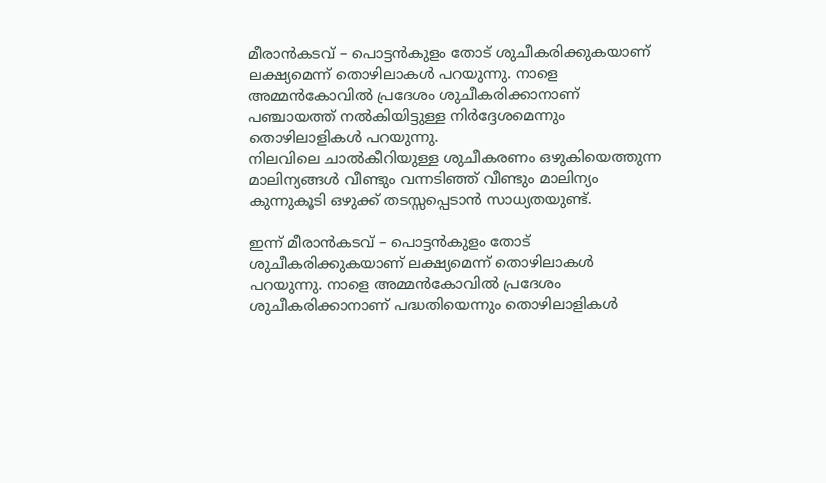മീരാൻകടവ് – പൊട്ടൻകുളം തോട് ശുചീകരിക്കുകയാണ് ലക്ഷ്യമെന്ന് തൊഴിലാകൾ പറയുന്നു. നാളെ അമ്മൻകോവിൽ പ്രദേശം ശുചീകരിക്കാനാണ് പഞ്ചായത്ത് നൽകിയിട്ടുള്ള നിർദ്ദേശമെന്നും തൊഴിലാളികൾ പറയുന്നു.
നിലവിലെ ചാൽകീറിയുള്ള ശുചീകരണം ഒഴുകിയെത്തുന്ന മാലിന്യങ്ങൾ വീണ്ടും വന്നടിഞ്ഞ് വീണ്ടും മാലിന്യം കുന്നുകൂടി ഒഴുക്ക് തടസ്സപ്പെടാൻ സാധ്യതയുണ്ട്.

ഇന്ന് മീരാൻകടവ് – പൊട്ടൻകുളം തോട് ശുചീകരിക്കുകയാണ് ലക്ഷ്യമെന്ന് തൊഴിലാകൾ പറയുന്നു. നാളെ അമ്മൻകോവിൽ പ്രദേശം ശുചീകരിക്കാനാണ് പദ്ധതിയെന്നും തൊഴിലാളികൾ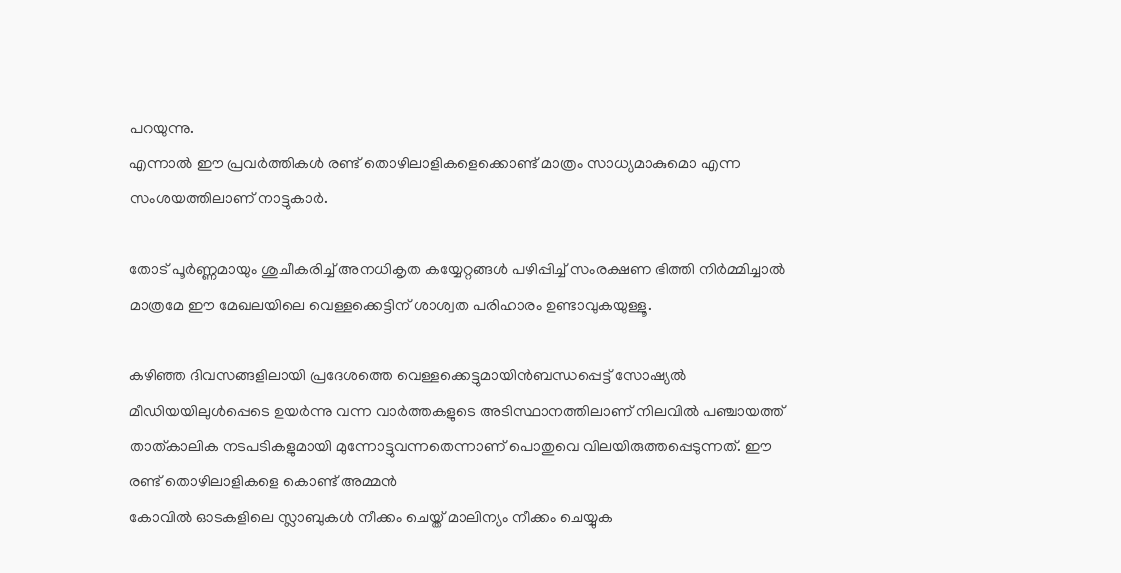പറയുന്നു.
എന്നാൽ ഈ പ്രവർത്തികൾ രണ്ട് തൊഴിലാളികളെക്കൊണ്ട് മാത്രം സാധ്യമാകുമൊ എന്ന സംശയത്തിലാണ് നാട്ടുകാർ.

തോട് പൂർണ്ണമായും ശുചീകരിച്ച് അനധികൃത കയ്യേറ്റങ്ങൾ പഴിപ്പിച്ച് സംരക്ഷണ ഭിത്തി നിർമ്മിച്ചാൽ മാത്രമേ ഈ മേഖലയിലെ വെള്ളക്കെട്ടിന് ശാശ്വത പരിഹാരം ഉണ്ടാവുകയുള്ളൂ.

കഴിഞ്ഞ ദിവസങ്ങളിലായി പ്രദേശത്തെ വെള്ളക്കെട്ടുമായിൻബന്ധപ്പെട്ട് സോഷ്യൽ മീഡിയയിലുൾപ്പെടെ ഉയർന്നു വന്ന വാർത്തകളുടെ അടിസ്ഥാനത്തിലാണ് നിലവിൽ പഞ്ചായത്ത് താത്കാലിക നടപടികളുമായി മുന്നോട്ടുവന്നതെന്നാണ് പൊതുവെ വിലയിരുത്തപ്പെടുന്നത്. ഈ രണ്ട് തൊഴിലാളികളെ കൊണ്ട് അമ്മൻ
കോവിൽ ഓടകളിലെ സ്ലാബുകൾ നീക്കം ചെയ്ത് മാലിന്യം നീക്കം ചെയ്യുക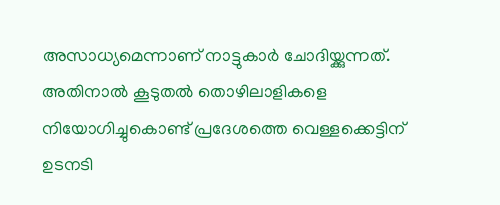അസാധ്യമെന്നാണ് നാട്ടുകാർ ചോദിയ്ക്കുന്നത്. അതിനാൽ കൂടുതൽ തൊഴിലാളികളെ നിയോഗിച്ചുകൊണ്ട് പ്രദേശത്തെ വെള്ളക്കെട്ടിന് ഉടനടി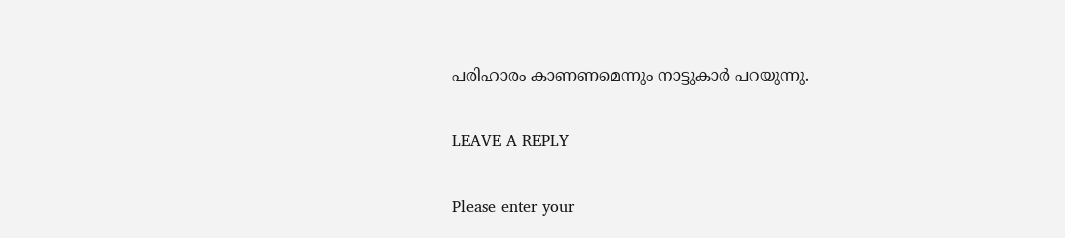പരിഹാരം കാണണമെന്നും നാട്ടുകാർ പറയുന്നു.

LEAVE A REPLY

Please enter your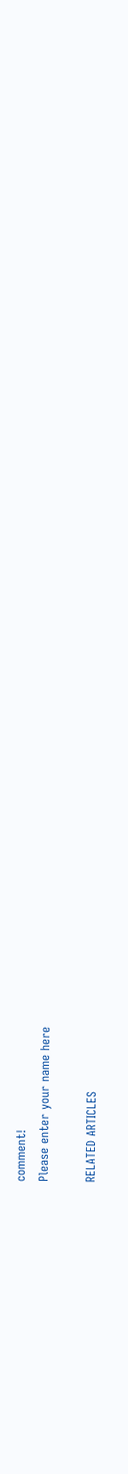comment!
Please enter your name here

RELATED ARTICLES